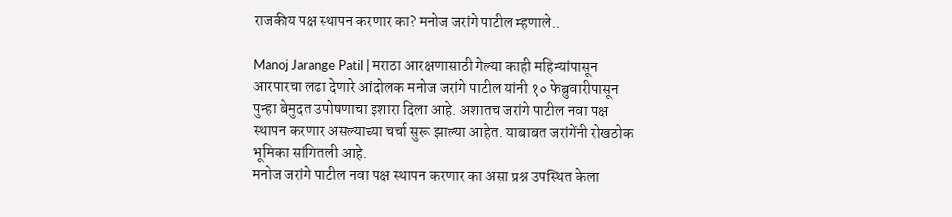राजकीय पक्ष स्थापन करणार का? मनोज जरांगे पाटील म्हणाले..

Manoj Jarange Patil | मराठा आरक्षणासाठी गेल्या काही महिन्यांपासून आरपारचा लढा देणारे आंदोलक मनोज जरांगे पाटील यांनी १० फेब्रुवारीपासून पुन्हा बेमुदत उपोषणाचा इशारा दिला आहे. अशातच जरांगे पाटील नवा पक्ष स्थापन करणार असल्याच्या चर्चा सुरू झाल्या आहेत. याबाबत जरांगेंनी रोखठोक भूमिका सांगितली आहे.
मनोज जरांगे पाटील नवा पक्ष स्थापन करणार का असा प्रश्न उपस्थित केला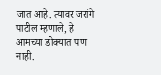जात आहे. त्यावर जरांगे पाटील म्हणाले, हे आमच्या डोक्यात पण नाही.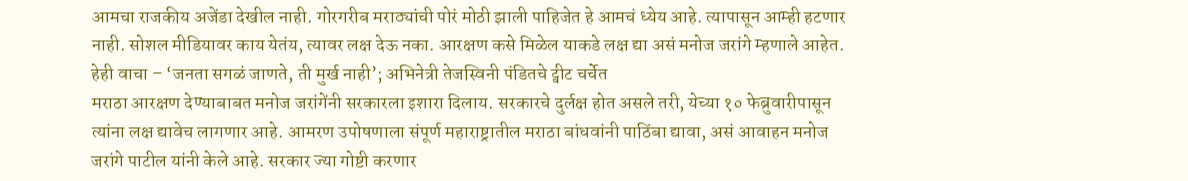आमचा राजकीय अजेंडा देखील नाही. गोरगरीब मराठ्यांची पोरं मोठी झाली पाहिजेत हे आमचं ध्येय आहे. त्यापासून आम्ही हटणार नाही. सोशल मीडियावर काय येतंय, त्यावर लक्ष देऊ नका. आरक्षण कसे मिळेल याकडे लक्ष द्या असं मनोज जरांगे म्हणाले आहेत.
हेही वाचा – ‘जनता सगळं जाणते, ती मुर्ख नाही’; अभिनेत्री तेजस्विनी पंडितचे ट्वीट चर्चेत
मराठा आरक्षण देण्याबाबत मनोज जरांगेंनी सरकारला इशारा दिलाय. सरकारचे दुर्लक्ष होत असले तरी, येच्या १० फेब्रुवारीपासून त्यांना लक्ष द्यावेच लागणार आहे. आमरण उपोषणाला संपूर्ण महाराष्ट्रातील मराठा बांधवांनी पाठिंबा द्यावा, असं आवाहन मनोज जरांगे पाटील यांनी केले आहे. सरकार ज्या गोष्टी करणार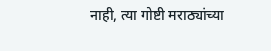नाही, त्या गोष्टी मराठ्यांच्या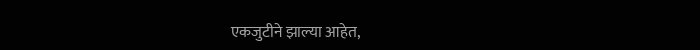एकजुटीने झाल्या आहेत,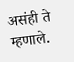असंही ते म्हणाले.